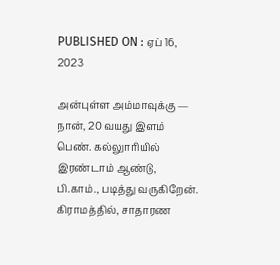PUBLISHED ON : ஏப் 16, 2023

அன்புள்ள அம்மாவுக்கு —
நான், 20 வயது இளம் பெண். கல்லுாரியில் இரண்டாம் ஆண்டு, பி.காம்., படித்து வருகிறேன்.
கிராமத்தில், சாதாரண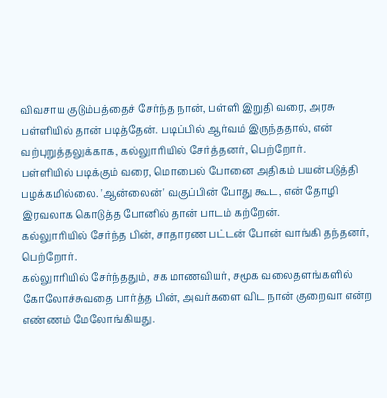விவசாய குடும்பத்தைச் சேர்ந்த நான், பள்ளி இறுதி வரை, அரசு பள்ளியில் தான் படித்தேன். படிப்பில் ஆர்வம் இருந்ததால், என் வற்புறுத்தலுக்காக, கல்லுாரியில் சேர்த்தனர், பெற்றோர்.
பள்ளியில் படிக்கும் வரை, மொபைல் போனை அதிகம் பயன்படுத்தி பழக்கமில்லை. 'ஆன்லைன்' வகுப்பின் போது கூட, என் தோழி இரவலாக கொடுத்த போனில் தான் பாடம் கற்றேன்.
கல்லுாரியில் சேர்ந்த பின், சாதாரண பட்டன் போன் வாங்கி தந்தனர், பெற்றோர்.
கல்லுாரியில் சேர்ந்ததும், சக மாணவியர், சமூக வலைதளங்களில் கோலோச்சுவதை பார்த்த பின், அவர்களை விட நான் குறைவா என்ற எண்ணம் மேலோங்கியது.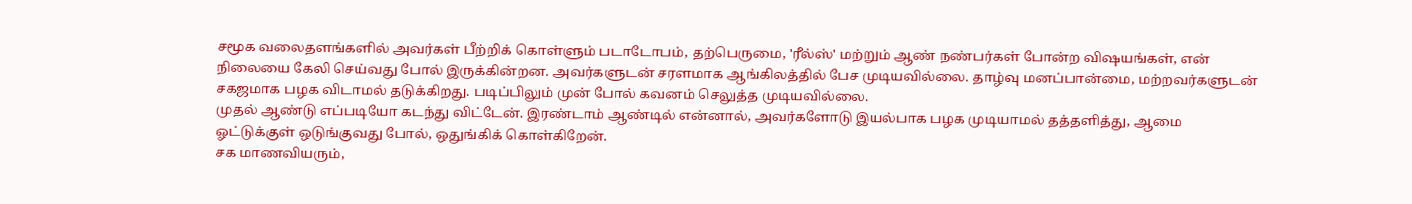சமூக வலைதளங்களில் அவர்கள் பீற்றிக் கொள்ளும் படாடோபம், தற்பெருமை, 'ரீல்ஸ்' மற்றும் ஆண் நண்பர்கள் போன்ற விஷயங்கள், என் நிலையை கேலி செய்வது போல் இருக்கின்றன. அவர்களுடன் சரளமாக ஆங்கிலத்தில் பேச முடியவில்லை. தாழ்வு மனப்பான்மை, மற்றவர்களுடன் சகஜமாக பழக விடாமல் தடுக்கிறது. படிப்பிலும் முன் போல் கவனம் செலுத்த முடியவில்லை.
முதல் ஆண்டு எப்படியோ கடந்து விட்டேன். இரண்டாம் ஆண்டில் என்னால், அவர்களோடு இயல்பாக பழக முடியாமல் தத்தளித்து, ஆமை ஓட்டுக்குள் ஒடுங்குவது போல், ஒதுங்கிக் கொள்கிறேன்.
சக மாணவியரும்,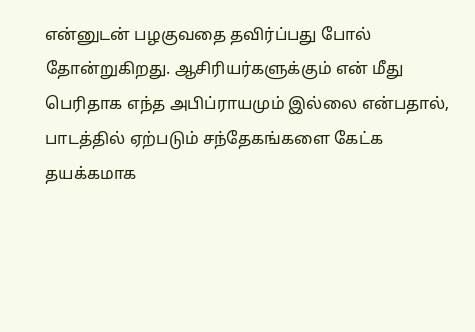என்னுடன் பழகுவதை தவிர்ப்பது போல் தோன்றுகிறது. ஆசிரியர்களுக்கும் என் மீது பெரிதாக எந்த அபிப்ராயமும் இல்லை என்பதால், பாடத்தில் ஏற்படும் சந்தேகங்களை கேட்க தயக்கமாக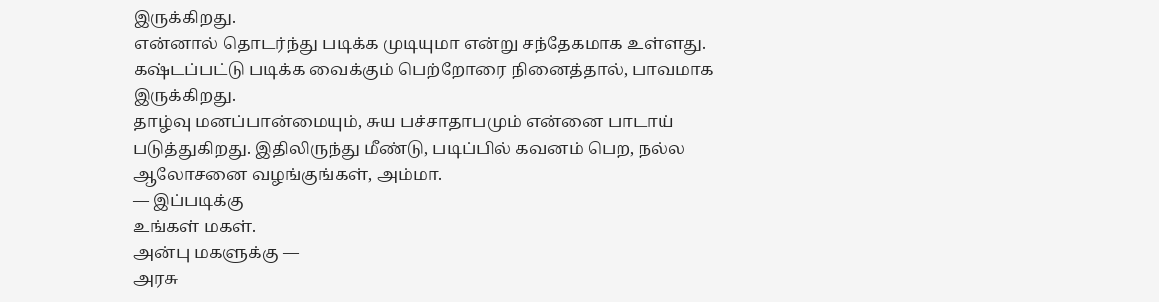இருக்கிறது.
என்னால் தொடர்ந்து படிக்க முடியுமா என்று சந்தேகமாக உள்ளது. கஷ்டப்பட்டு படிக்க வைக்கும் பெற்றோரை நினைத்தால், பாவமாக இருக்கிறது.
தாழ்வு மனப்பான்மையும், சுய பச்சாதாபமும் என்னை பாடாய் படுத்துகிறது. இதிலிருந்து மீண்டு, படிப்பில் கவனம் பெற, நல்ல ஆலோசனை வழங்குங்கள், அம்மா.
— இப்படிக்கு
உங்கள் மகள்.
அன்பு மகளுக்கு —
அரசு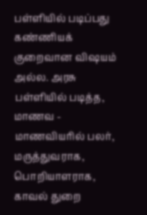பள்ளியில் படிப்பது கண்ணியக் குறைவான விஷயம் அல்ல. அரசு பள்ளியில் படித்த, மாணவ - மாணவியரில் பலர், மருத்துவராக, பொறியாளராக, காவல் துறை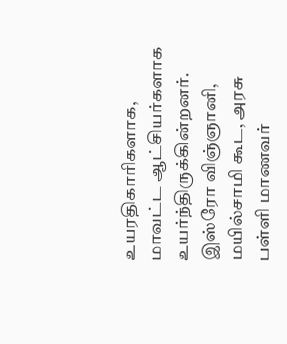உயரதிகாரிகளாக, மாவட்ட ஆட்சியர்களாக உயர்ந்திருக்கின்றனர். இஸ்ரோ விஞ்ஞானி, மயில்சாமி கூட, அரசு பள்ளி மாணவர்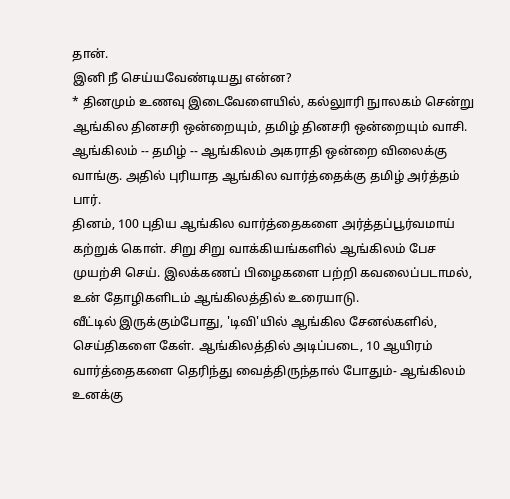தான்.
இனி நீ செய்யவேண்டியது என்ன?
* தினமும் உணவு இடைவேளையில், கல்லுாரி நுாலகம் சென்று ஆங்கில தினசரி ஒன்றையும், தமிழ் தினசரி ஒன்றையும் வாசி. ஆங்கிலம் -- தமிழ் -- ஆங்கிலம் அகராதி ஒன்றை விலைக்கு வாங்கு. அதில் புரியாத ஆங்கில வார்த்தைக்கு தமிழ் அர்த்தம் பார்.
தினம், 100 புதிய ஆங்கில வார்த்தைகளை அர்த்தப்பூர்வமாய் கற்றுக் கொள். சிறு சிறு வாக்கியங்களில் ஆங்கிலம் பேச முயற்சி செய். இலக்கணப் பிழைகளை பற்றி கவலைப்படாமல், உன் தோழிகளிடம் ஆங்கிலத்தில் உரையாடு.
வீட்டில் இருக்கும்போது, 'டிவி'யில் ஆங்கில சேனல்களில், செய்திகளை கேள். ஆங்கிலத்தில் அடிப்படை, 10 ஆயிரம் வார்த்தைகளை தெரிந்து வைத்திருந்தால் போதும்- ஆங்கிலம் உனக்கு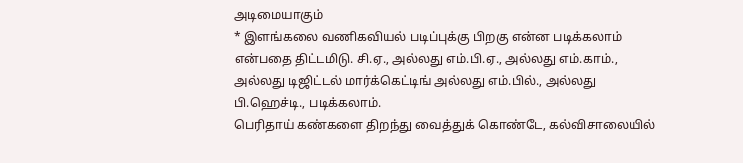அடிமையாகும்
* இளங்கலை வணிகவியல் படிப்புக்கு பிறகு என்ன படிக்கலாம் என்பதை திட்டமிடு. சி.ஏ., அல்லது எம்.பி.ஏ., அல்லது எம்.காம்., அல்லது டிஜிட்டல் மார்க்கெட்டிங் அல்லது எம்.பில்., அல்லது பி.ஹெச்டி., படிக்கலாம்.
பெரிதாய் கண்களை திறந்து வைத்துக் கொண்டே, கல்விசாலையில்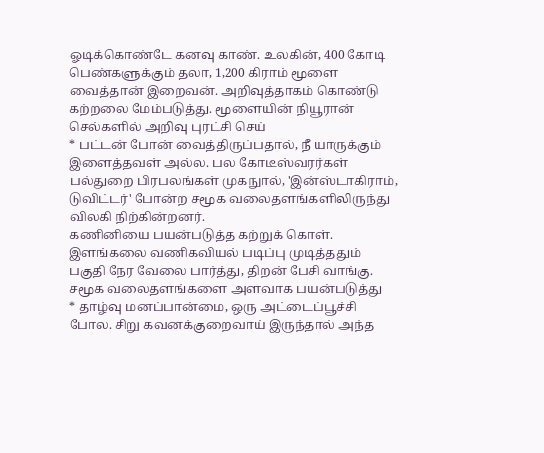ஓடிக்கொண்டே கனவு காண். உலகின், 400 கோடி பெண்களுக்கும் தலா, 1,200 கிராம் மூளை வைத்தான் இறைவன். அறிவுத்தாகம் கொண்டு கற்றலை மேம்படுத்து. மூளையின் நியூரான் செல்களில் அறிவு புரட்சி செய்
* பட்டன் போன் வைத்திருப்பதால், நீ யாருக்கும் இளைத்தவள் அல்ல. பல கோடீஸ்வரர்கள் பல்துறை பிரபலங்கள் முகநுால், 'இன்ஸ்டாகிராம், டுவிட்டர்' போன்ற சமூக வலைதளங்களிலிருந்து விலகி நிற்கின்றனர்.
கணினியை பயன்படுத்த கற்றுக் கொள். இளங்கலை வணிகவியல் படிப்பு முடித்ததும் பகுதி நேர வேலை பார்த்து, திறன் பேசி வாங்கு. சமூக வலைதளங்களை அளவாக பயன்படுத்து
* தாழ்வு மனப்பான்மை, ஒரு அட்டைப்பூச்சி போல. சிறு கவனக்குறைவாய் இருந்தால் அந்த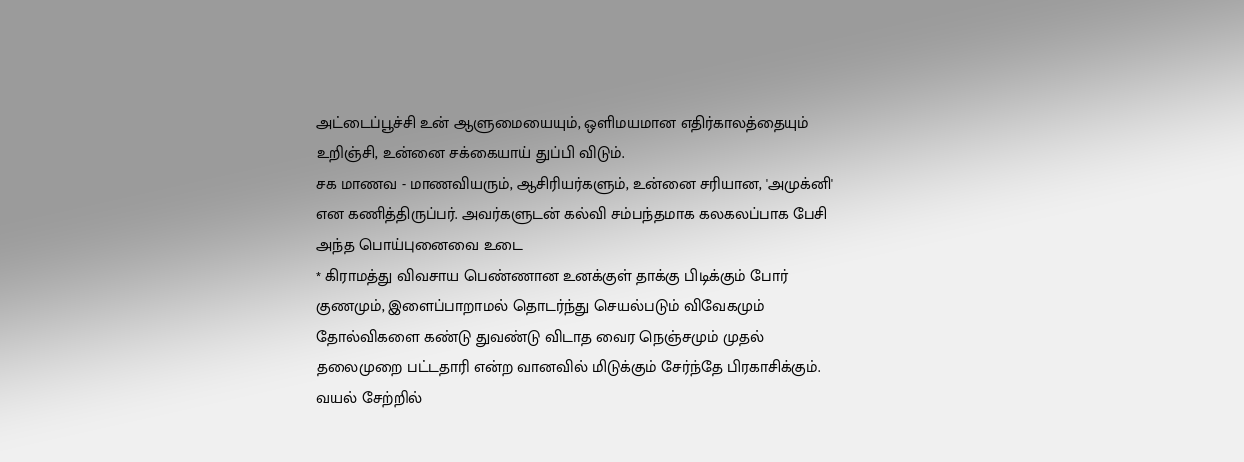அட்டைப்பூச்சி உன் ஆளுமையையும், ஒளிமயமான எதிர்காலத்தையும் உறிஞ்சி, உன்னை சக்கையாய் துப்பி விடும்.
சக மாணவ - மாணவியரும், ஆசிரியர்களும், உன்னை சரியான, 'அமுக்னி' என கணித்திருப்பர். அவர்களுடன் கல்வி சம்பந்தமாக கலகலப்பாக பேசி அந்த பொய்புனைவை உடை
* கிராமத்து விவசாய பெண்ணான உனக்குள் தாக்கு பிடிக்கும் போர் குணமும், இளைப்பாறாமல் தொடர்ந்து செயல்படும் விவேகமும் தோல்விகளை கண்டு துவண்டு விடாத வைர நெஞ்சமும் முதல் தலைமுறை பட்டதாரி என்ற வானவில் மிடுக்கும் சேர்ந்தே பிரகாசிக்கும்.
வயல் சேற்றில்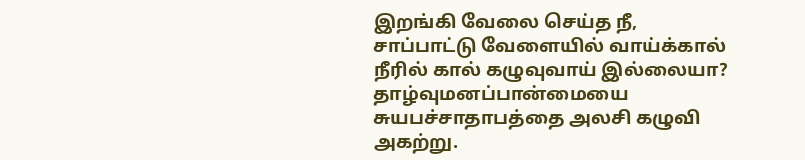இறங்கி வேலை செய்த நீ, சாப்பாட்டு வேளையில் வாய்க்கால் நீரில் கால் கழுவுவாய் இல்லையா? தாழ்வுமனப்பான்மையை சுயபச்சாதாபத்தை அலசி கழுவி அகற்று.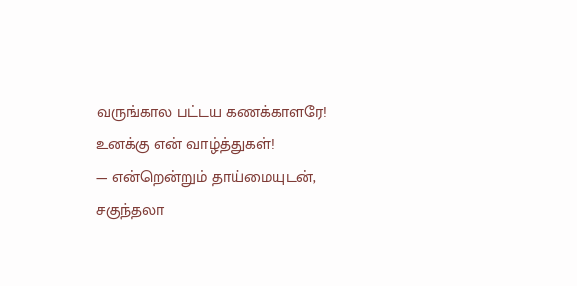வருங்கால பட்டய கணக்காளரே! உனக்கு என் வாழ்த்துகள்!
— என்றென்றும் தாய்மையுடன்,
சகுந்தலா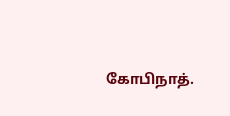கோபிநாத்.